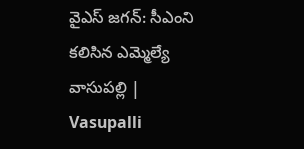వైఎస్‌ జగన్‌: సీఎంని కలిసిన ఎమ్మెల్యే వాసుపల్లి | Vasupalli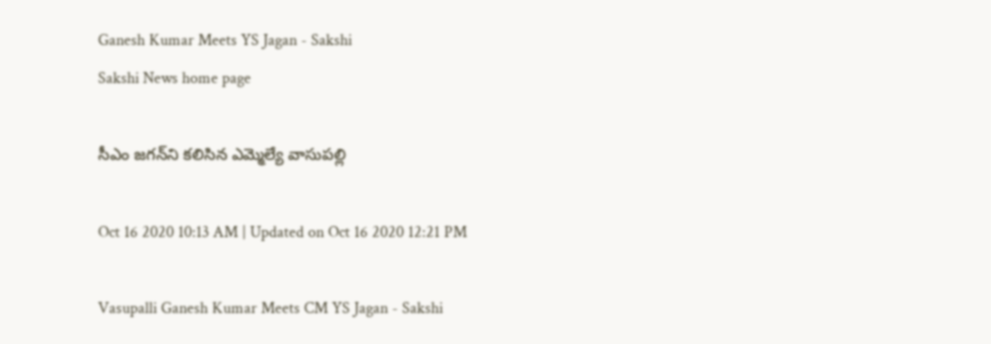Ganesh Kumar Meets YS Jagan - Sakshi
Sakshi News home page

సీఎం జగన్‌ని కలిసిన ఎమ్మెల్యే వాసుపల్లి

Oct 16 2020 10:13 AM | Updated on Oct 16 2020 12:21 PM

Vasupalli Ganesh Kumar Meets CM YS Jagan - Sakshi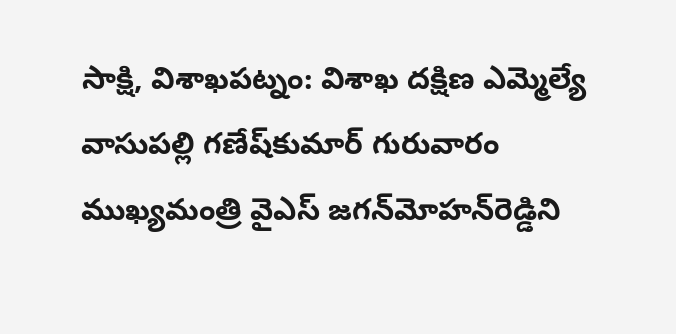సాక్షి, విశాఖపట్నం: విశాఖ దక్షిణ ఎమ్మెల్యే వాసుపల్లి గణేష్‌కుమార్‌ గురువారం ముఖ్యమంత్రి వైఎస్‌ జగన్‌మోహన్‌రెడ్డిని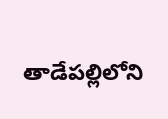తాడేపల్లిలోని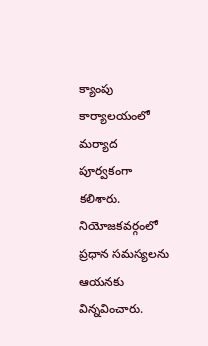క్యాంపు కార్యాలయంలో మర్యాద పూర్వకంగా కలిశారు. నియోజకవర్గంలో ప్రధాన సమస్యలను ఆయనకు విన్నవించారు.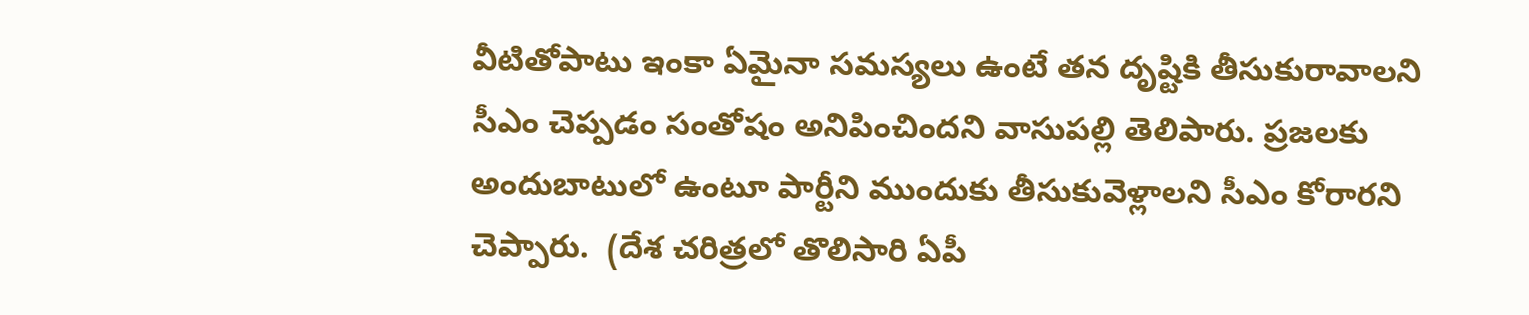వీటితోపాటు ఇంకా ఏమైనా సమస్యలు ఉంటే తన దృష్టికి తీసుకురావాలని సీఎం చెప్పడం సంతోషం అనిపించిందని వాసుపల్లి తెలిపారు. ప్రజలకు అందుబాటులో ఉంటూ పార్టీని ముందుకు తీసుకువెళ్లాలని సీఎం కోరారని చెప్పారు.  (దేశ చరిత్రలో తొలిసారి ఏపీ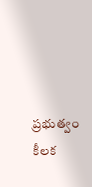ప్రభుత్వం‌ కీలక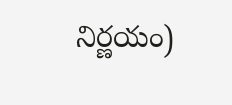నిర్ణయం)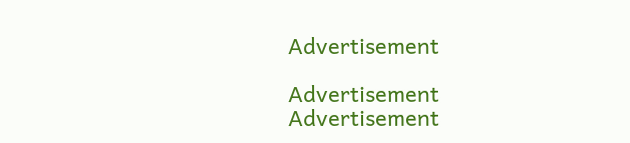Advertisement

Advertisement
Advertisement